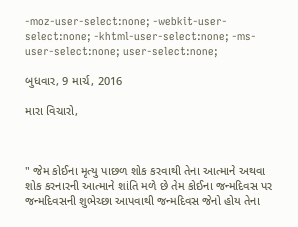-moz-user-select:none; -webkit-user-select:none; -khtml-user-select:none; -ms-user-select:none; user-select:none;

બુધવાર, 9 માર્ચ, 2016

મારા વિચારો,



" જેમ કોઈના મૃત્યુ પાછળ શોક કરવાથી તેના આત્માને અથવા શોક કરનારની આત્માને શાંતિ મળે છે તેમ કોઈના જન્મદિવસ પર જન્મદિવસની શુભેચ્છા આપવાથી જન્મદિવસ જેનો હોય તેના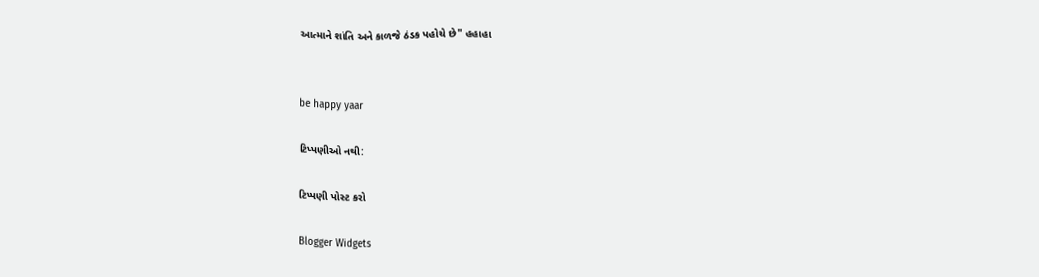આત્માને શાંતિ અને કાળજે ઠંડક પહોચે છે" હહાહા


be happy yaar

ટિપ્પણીઓ નથી:

ટિપ્પણી પોસ્ટ કરો

Blogger Widgets